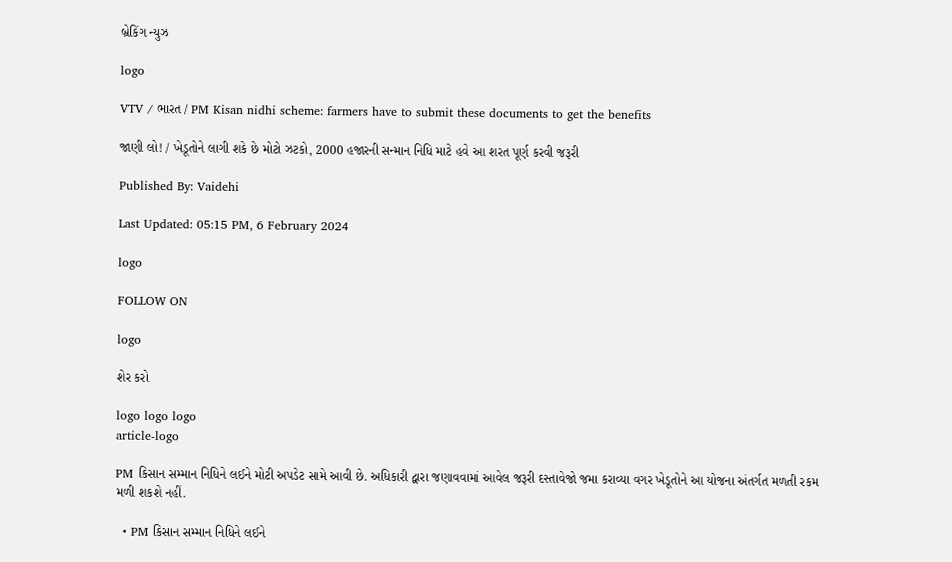બ્રેકિંગ ન્યુઝ

logo

VTV / ભારત / PM Kisan nidhi scheme: farmers have to submit these documents to get the benefits

જાણી લો! / ખેડૂતોને લાગી શકે છે મોટો ઝટકો, 2000 હજારની સન્માન નિધિ માટે હવે આ શરત પૂર્ણ કરવી જરૂરી

Published By: Vaidehi

Last Updated: 05:15 PM, 6 February 2024

logo

FOLLOW ON

logo

શેર કરો

logo logo logo
article-logo

PM કિસાન સમ્માન નિધિને લઈને મોટી અપડેટ સામે આવી છે. અધિકારી દ્વારા જણાવવામાં આવેલ જરૂરી દસ્તાવેજો જમા કરાવ્યા વગર ખેડૂતોને આ યોજના અંતર્ગત મળતી રકમ મળી શકશે નહીં.

  • PM કિસાન સમ્માન નિધિને લઈને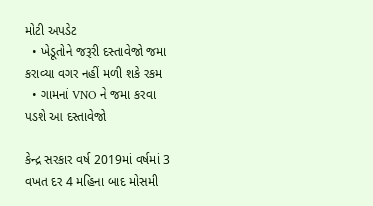મોટી અપડેટ
  • ખેડૂતોને જરૂરી દસ્તાવેજો જમા કરાવ્યા વગર નહીં મળી શકે રકમ
  • ગામનાં VNO ને જમા કરવા પડશે આ દસ્તાવેજો

કેન્દ્ર સરકાર વર્ષ 2019માં વર્ષમાં 3 વખત દર 4 મહિના બાદ મોસમી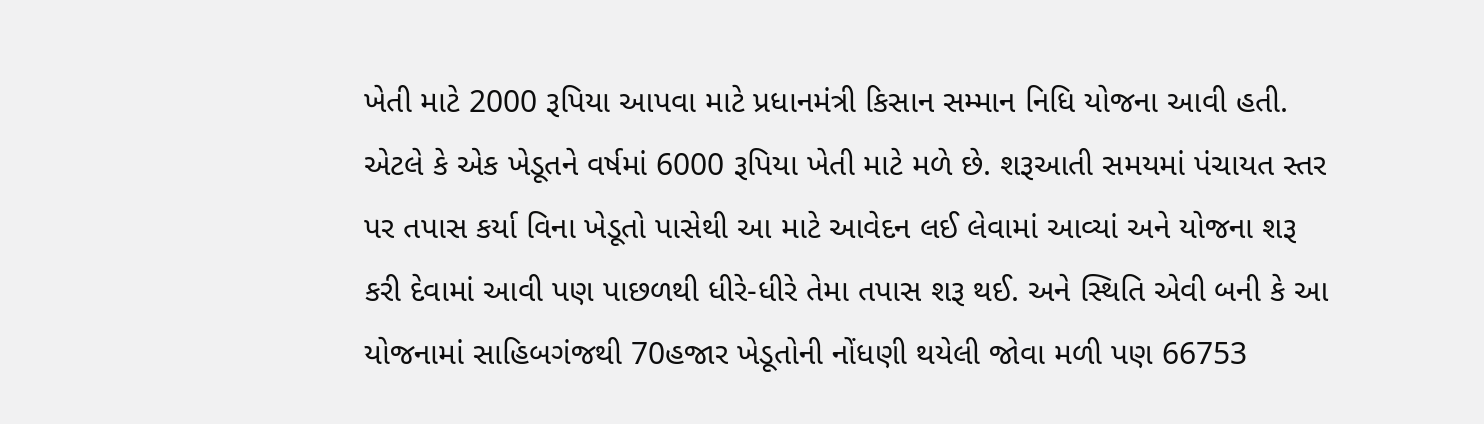ખેતી માટે 2000 રૂપિયા આપવા માટે પ્રધાનમંત્રી કિસાન સમ્માન નિધિ યોજના આવી હતી. એટલે કે એક ખેડૂતને વર્ષમાં 6000 રૂપિયા ખેતી માટે મળે છે. શરૂઆતી સમયમાં પંચાયત સ્તર પર તપાસ કર્યા વિના ખેડૂતો પાસેથી આ માટે આવેદન લઈ લેવામાં આવ્યાં અને યોજના શરૂ કરી દેવામાં આવી પણ પાછળથી ધીરે-ધીરે તેમા તપાસ શરૂ થઈ. અને સ્થિતિ એવી બની કે આ યોજનામાં સાહિબગંજથી 70હજાર ખેડૂતોની નોંધણી થયેલી જોવા મળી પણ 66753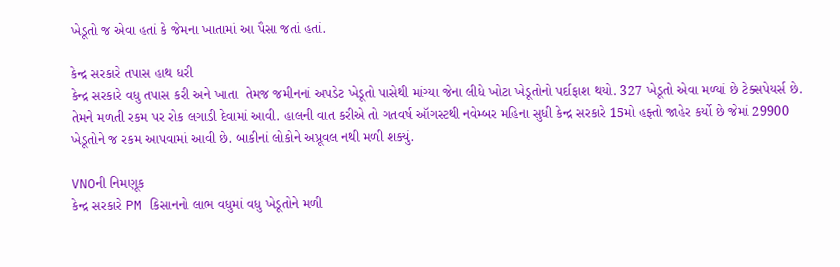ખેડૂતો જ એવા હતાં કે જેમના ખાતામાં આ પૈસા જતાં હતાં.

કેન્દ્ર સરકારે તપાસ હાથ ધરી
કેન્દ્ર સરકારે વધુ તપાસ કરી અને ખાતા  તેમજ જમીનનાં અપડેટ ખેડૂતો પાસેથી માંગ્યા જેના લીધે ખોટા ખેડૂતોનો પર્દાફાશ થયો. 327 ખેડૂતો એવા મળ્યાં છે ટેક્સપેયર્સ છે. તેમને મળતી રકમ પર રોક લગાડી દેવામાં આવી. હાલની વાત કરીએ તો ગતવર્ષ ઑગસ્ટથી નવેમ્બર મહિના સુધી કેન્દ્ર સરકારે 15મો હફ્તો જાહેર કર્યો છે જેમાં 29900 ખેડૂતોને જ રકમ આપવામાં આવી છે. બાકીનાં લોકોને અપ્રૂવલ નથી મળી શક્યું.

VNOની નિમણૂક
કેન્દ્ર સરકારે PM કિસાનનો લાભ વધુમાં વધુ ખેડૂતોને મળી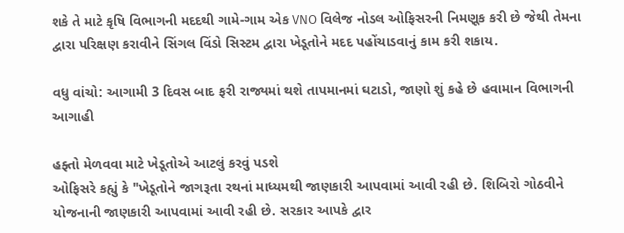શકે તે માટે કૃષિ વિભાગની મદદથી ગામે-ગામ એક VNO વિલેજ નોડલ ઓફિસરની નિમણૂક કરી છે જેથી તેમના દ્વારા પરિક્ષણ કરાવીને સિંગલ વિંડો સિસ્ટમ દ્વારા ખેડૂતોને મદદ પહોંચાડવાનું કામ કરી શકાય.

વધુ વાંચો: આગામી 3 દિવસ બાદ ફરી રાજ્યમાં થશે તાપમાનમાં ઘટાડો, જાણો શું કહે છે હવામાન વિભાગની આગાહી

હફ્તો મેળવવા માટે ખેડૂતોએ આટલું કરવું પડશે
ઓફિસરે કહ્યું કે "ખેડૂતોને જાગરૂતા રથનાં માધ્યમથી જાણકારી આપવામાં આવી રહી છે. શિબિરો ગોઠવીને યોજનાની જાણકારી આપવામાં આવી રહી છે. સરકાર આપકે દ્વાર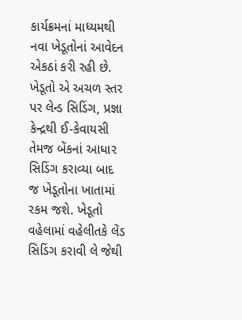કાર્યક્રમનાં માધ્યમથી નવા ખેડૂતોનાં આવેદન એકઠાં કરી રહી છે. ખેડૂતો એ અચળ સ્તર પર લેન્ડ સિડિંગ, પ્રજ્ઞા કેન્દ્રથી ઈ-કેવાયસી તેમજ બેંકનાં આધાર સિડિંગ કરાવ્યા બાદ જ ખેડૂતોના ખાતામાં રકમ જશે. ખેડૂતો વહેલામાં વહેલીતકે લેંડ સિડિંગ કરાવી લે જેથી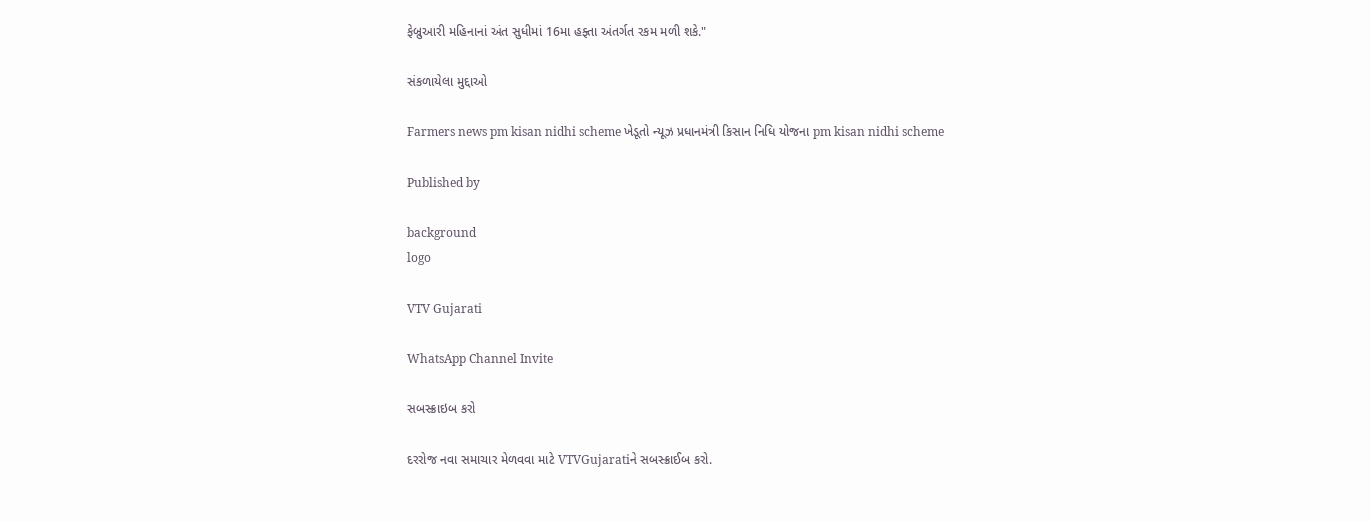ફેબ્રુઆરી મહિનાનાં અંત સુધીમાં 16મા હફ્તા અંતર્ગત રકમ મળી શકે."

સંકળાયેલા મુદ્દાઓ

Farmers news pm kisan nidhi scheme ખેડૂતો ન્યૂઝ પ્રધાનમંત્રી કિસાન નિધિ યોજના pm kisan nidhi scheme

Published by

background
logo

VTV Gujarati

WhatsApp Channel Invite

સબસ્ક્રાઇબ કરો

દરરોજ નવા સમાચાર મેળવવા માટે VTVGujaratiને સબસ્ક્રાઈબ કરો.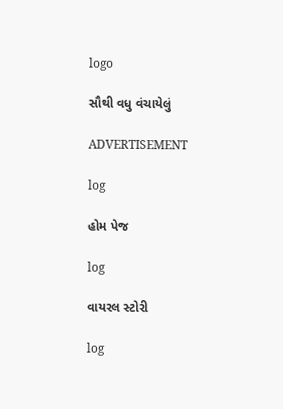logo

સૌથી વધુ વંચાયેલું

ADVERTISEMENT

log

હોમ પેજ

log

વાયરલ સ્ટોરી

log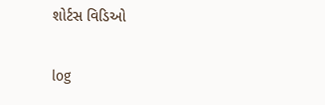શોર્ટસ વિડિઓ

log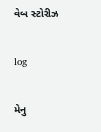વેબ સ્ટોરીઝ

log

મેનુ